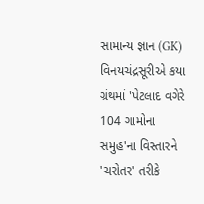સામાન્ય જ્ઞાન (GK)
વિનયચંદ્રસૂરીએ કયા ગ્રંથમાં 'પેટલાદ વગેરે 104 ગામોના સમુહ'ના વિસ્તારને 'ચરોતર' તરીકે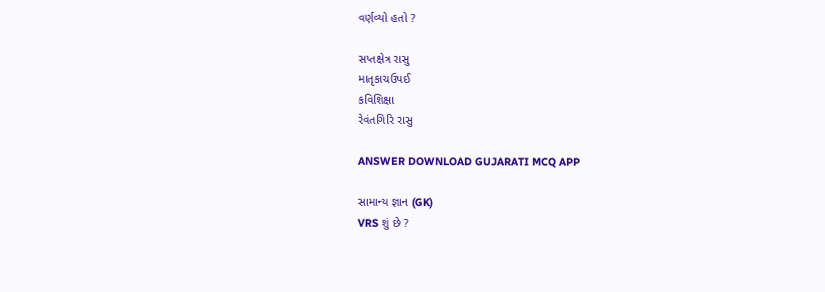વર્ણવ્યો હતો ?

સપ્તક્ષેત્ર રાસુ
માતૃકાચઉપઈ
કવિશિક્ષા
રેવંતગિરિ રાસુ

ANSWER DOWNLOAD GUJARATI MCQ APP

સામાન્ય જ્ઞાન (GK)
VRS શું છે ?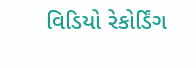વિડિયો રેકોર્ડિંગ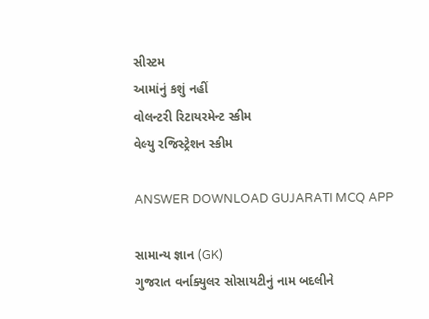સીસ્ટમ
આમાંનું કશું નહીં
વોલન્ટરી રિટાયરમેન્ટ સ્કીમ
વેલ્યુ રજિસ્ટ્રેશન સ્કીમ

ANSWER DOWNLOAD GUJARATI MCQ APP

સામાન્ય જ્ઞાન (GK)
ગુજરાત વર્નાક્યુલર સોસાયટીનું નામ બદલીને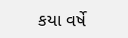કયા વર્ષે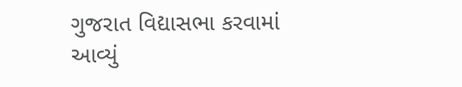ગુજરાત વિદ્યાસભા કરવામાં આવ્યું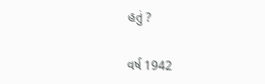હતું ?

વર્ષ 1942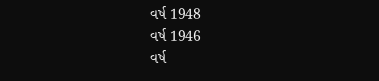વર્ષ 1948
વર્ષ 1946
વર્ષ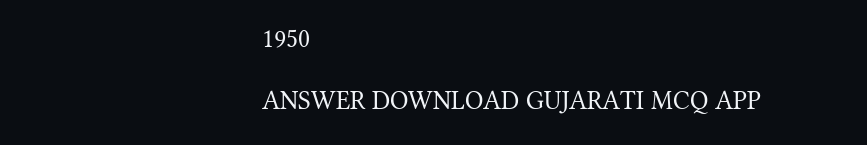1950

ANSWER DOWNLOAD GUJARATI MCQ APP